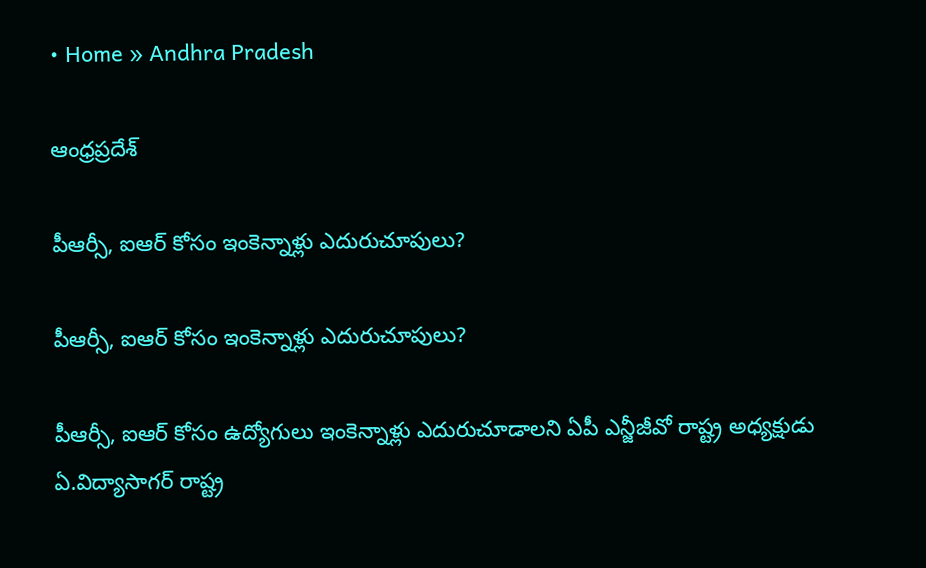• Home » Andhra Pradesh

ఆంధ్రప్రదేశ్

పీఆర్సీ, ఐఆర్‌ కోసం ఇంకెన్నాళ్లు ఎదురుచూపులు?

పీఆర్సీ, ఐఆర్‌ కోసం ఇంకెన్నాళ్లు ఎదురుచూపులు?

పీఆర్సీ, ఐఆర్‌ కోసం ఉద్యోగులు ఇంకెన్నాళ్లు ఎదురుచూడాలని ఏపీ ఎన్జీజీవో రాష్ట్ర అధ్యక్షుడు ఏ.విద్యాసాగర్‌ రాష్ట్ర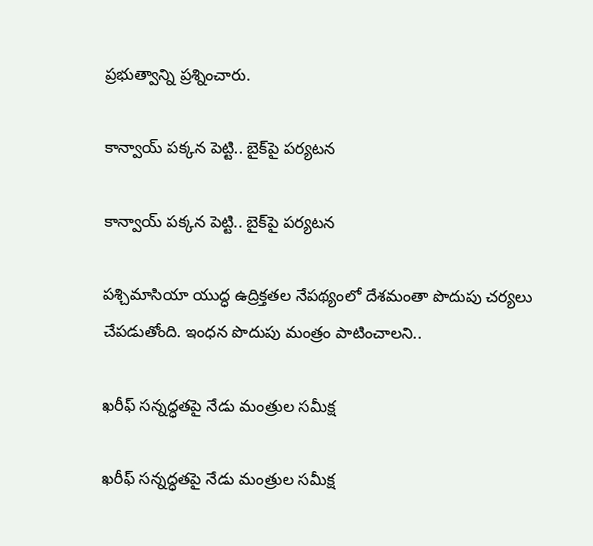ప్రభుత్వాన్ని ప్రశ్నించారు.

కాన్వాయ్‌ పక్కన పెట్టి.. బైక్‌పై పర్యటన

కాన్వాయ్‌ పక్కన పెట్టి.. బైక్‌పై పర్యటన

పశ్చిమాసియా యుద్ధ ఉద్రిక్తతల నేపథ్యంలో దేశమంతా పొదుపు చర్యలు చేపడుతోంది. ఇంధన పొదుపు మంత్రం పాటించాలని..

ఖరీఫ్‌ సన్నద్ధతపై నేడు మంత్రుల సమీక్ష

ఖరీఫ్‌ సన్నద్ధతపై నేడు మంత్రుల సమీక్ష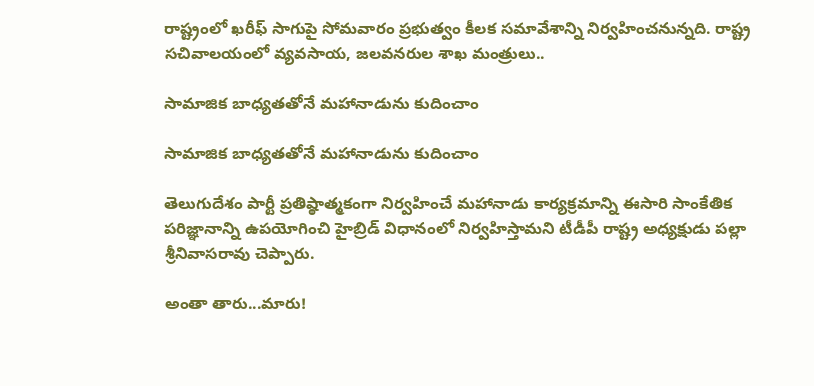రాష్ట్రంలో ఖరీఫ్‌ సాగుపై సోమవారం ప్రభుత్వం కీలక సమావేశాన్ని నిర్వహించనున్నది. రాష్ట్ర సచివాలయంలో వ్యవసాయ, జలవనరుల శాఖ మంత్రులు..

సామాజిక బాధ్యతతోనే మహానాడును కుదించాం

సామాజిక బాధ్యతతోనే మహానాడును కుదించాం

తెలుగుదేశం పార్టీ ప్రతిష్ఠాత్మకంగా నిర్వహించే మహానాడు కార్యక్రమాన్ని ఈసారి సాంకేతిక పరిజ్ఞానాన్ని ఉపయోగించి హైబ్రిడ్‌ విధానంలో నిర్వహిస్తామని టీడీపీ రాష్ట్ర అధ్యక్షుడు పల్లా శ్రీనివాసరావు చెప్పారు.

అంతా తారు...మారు!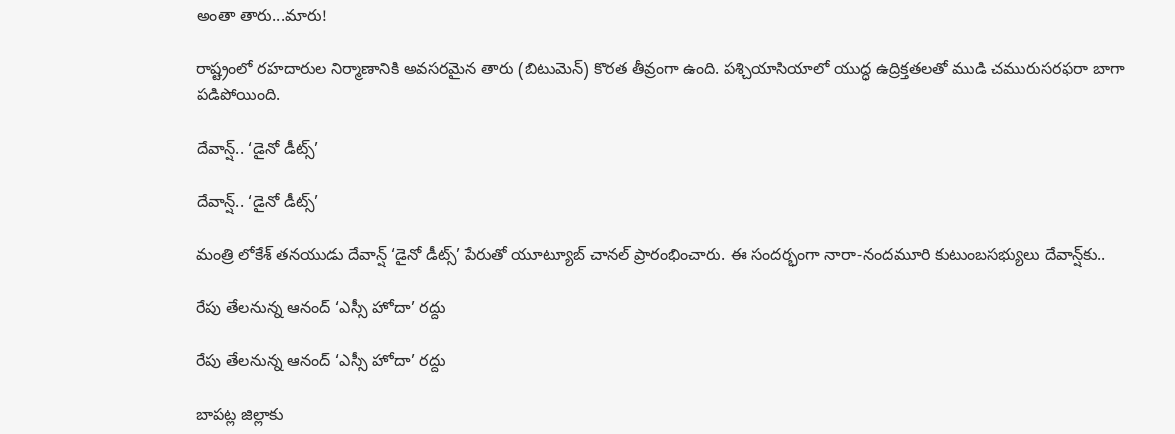అంతా తారు...మారు!

రాష్ట్రంలో రహదారుల నిర్మాణానికి అవసరమైన తారు (బిటుమెన్‌) కొరత తీవ్రంగా ఉంది. పశ్చియాసియాలో యుద్ధ ఉద్రిక్తతలతో ముడి చమురుసరఫరా బాగా పడిపోయింది.

దేవాన్ష్‌.. ‘డైనో డీట్స్‌’

దేవాన్ష్‌.. ‘డైనో డీట్స్‌’

మంత్రి లోకేశ్‌ తనయుడు దేవాన్ష్‌ ‘డైనో డీట్స్‌’ పేరుతో యూట్యూబ్‌ చానల్‌ ప్రారంభించారు. ఈ సందర్భంగా నారా-నందమూరి కుటుంబసభ్యులు దేవాన్ష్‌కు..

రేపు తేలనున్న ఆనంద్‌ ‘ఎస్సీ హోదా’ రద్దు

రేపు తేలనున్న ఆనంద్‌ ‘ఎస్సీ హోదా’ రద్దు

బాపట్ల జిల్లాకు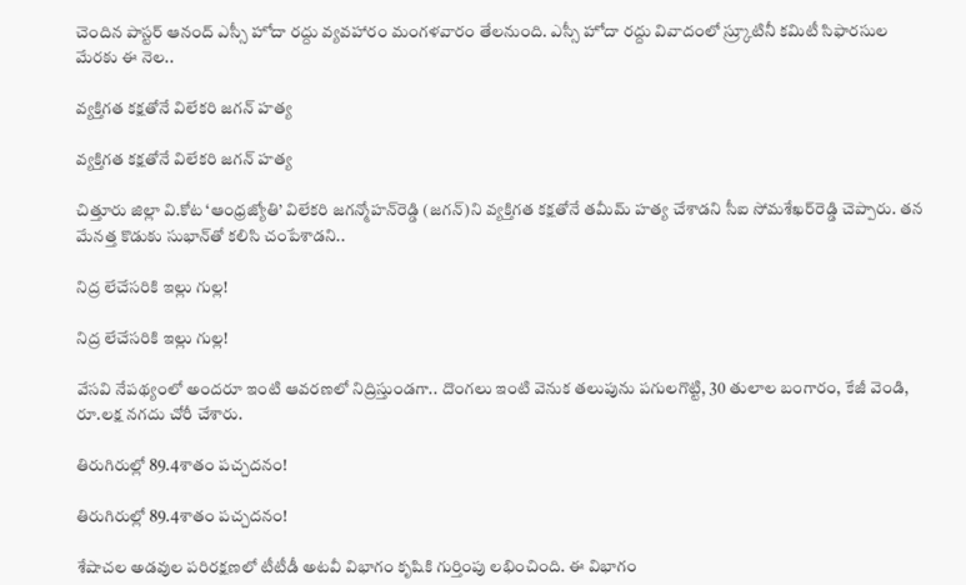చెందిన పాస్టర్‌ ఆనంద్‌ ఎస్సీ హోదా రద్దు వ్యవహారం మంగళవారం తేలనుంది. ఎస్సీ హోదా రద్దు వివాదంలో స్ర్కూటినీ కమిటీ సిఫారసుల మేరకు ఈ నెల..

వ్యక్తిగత కక్షతోనే విలేకరి జగన్‌ హత్య

వ్యక్తిగత కక్షతోనే విలేకరి జగన్‌ హత్య

చిత్తూరు జిల్లా వి.కోట ‘ఆంధ్రజ్యోతి’ విలేకరి జగన్మోహన్‌రెడ్డి (జగన్‌)ని వ్యక్తిగత కక్షతోనే తమీమ్‌ హత్య చేశాడని సీఐ సోమశేఖర్‌రెడ్డి చెప్పారు. తన మేనత్త కొడుకు సుభాన్‌తో కలిసి చంపేశాడని..

నిద్ర లేచేసరికి ఇల్లు గుల్ల!

నిద్ర లేచేసరికి ఇల్లు గుల్ల!

వేసవి నేపథ్యంలో అందరూ ఇంటి ఆవరణలో నిద్రిస్తుండగా.. దొంగలు ఇంటి వెనుక తలుపును పగులగొట్టి, 30 తులాల బంగారం, కేజీ వెండి, రూ.లక్ష నగదు చోరీ చేశారు.

తిరుగిరుల్లో 89.4శాతం పచ్చదనం!

తిరుగిరుల్లో 89.4శాతం పచ్చదనం!

శేషాచల అడవుల పరిరక్షణలో టీటీడీ అటవీ విభాగం కృషికి గుర్తింపు లభించింది. ఈ విభాగం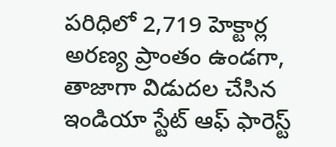పరిధిలో 2,719 హెక్టార్ల అరణ్య ప్రాంతం ఉండగా, తాజాగా విడుదల చేసిన ఇండియా స్టేట్‌ ఆఫ్‌ ఫారెస్ట్‌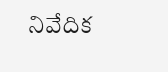నివేదిక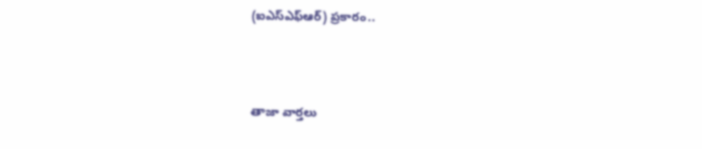(ఐఎస్ఎఫ్ఆర్‌) ప్రకారం..



తాజా వార్తలు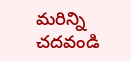మరిన్ని చదవండి